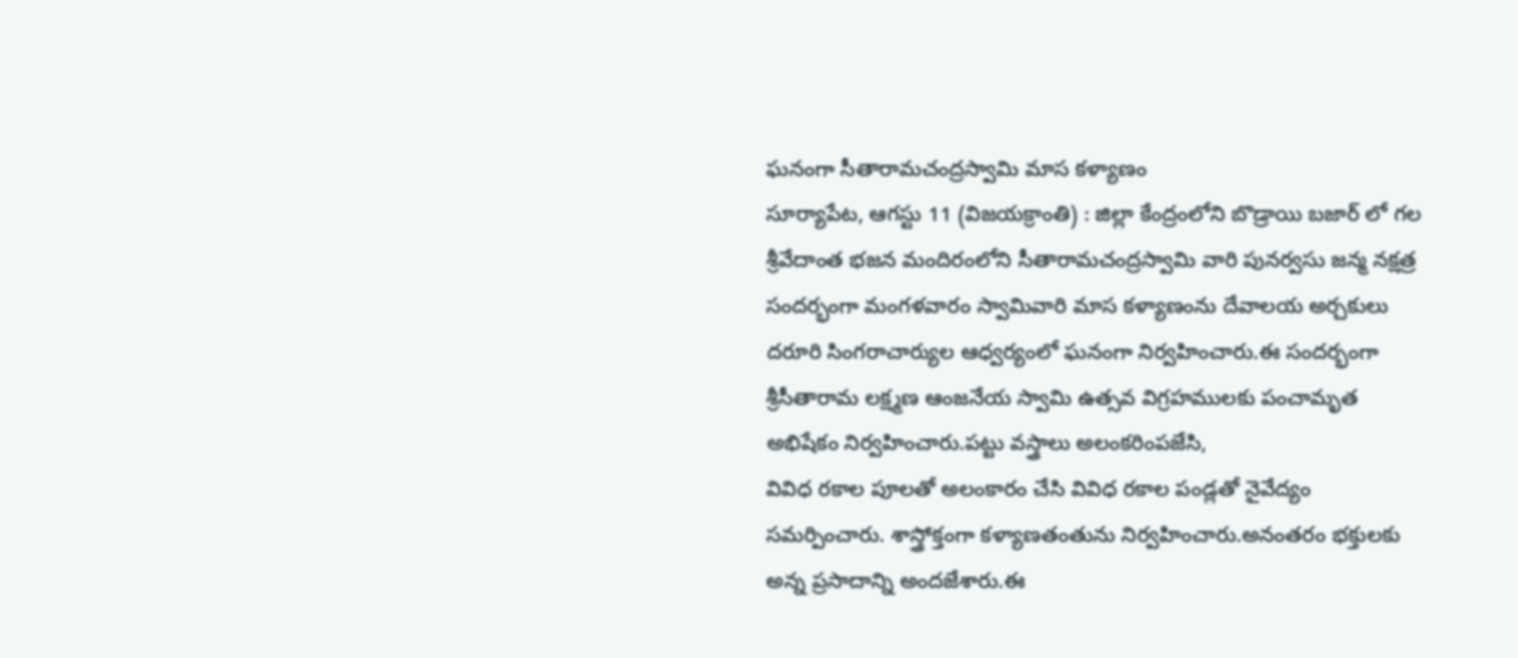ఘనంగా సీతారామచంద్రస్వామి మాస కళ్యాణం
సూర్యాపేట, ఆగస్టు 11 (విజయక్రాంతి) : జిల్లా కేంద్రంలోని బొడ్రాయి బజార్ లో గల శ్రీవేదాంత భజన మందిరంలోని సీతారామచంద్రస్వామి వారి పునర్వసు జన్మ నక్షత్ర సందర్భంగా మంగళవారం స్వామివారి మాస కళ్యాణంను దేవాలయ అర్చకులు దరూరి సింగరాచార్యుల ఆధ్వర్యంలో ఘనంగా నిర్వహించారు.ఈ సందర్భంగా శ్రీసీతారామ లక్ష్మణ ఆంజనేయ స్వామి ఉత్సవ విగ్రహములకు పంచామృత అభిషేకం నిర్వహించారు.పట్టు వస్త్రాలు అలంకరింపజేసి,
వివిధ రకాల పూలతో అలంకారం చేసి వివిధ రకాల పండ్లతో నైవేద్యం సమర్పించారు. శాస్త్రోక్తంగా కళ్యాణతంతును నిర్వహించారు.అనంతరం భక్తులకు అన్న ప్రసాదాన్ని అందజేశారు.ఈ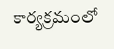కార్యక్రమంలో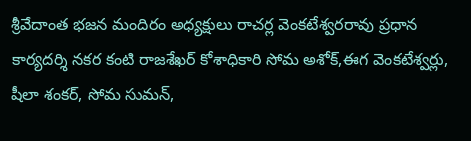శ్రీవేదాంత భజన మందిరం అధ్యక్షులు రాచర్ల వెంకటేశ్వరరావు ప్రధాన కార్యదర్శి నకర కంటి రాజశేఖర్ కోశాధికారి సోమ అశోక్,ఈగ వెంకటేశ్వర్లు, షీలా శంకర్, సోమ సుమన్,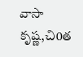వాసా కృష్ణ,చి0త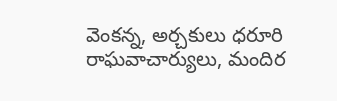వెంకన్న, అర్చకులు ధరూరి రాఘవాచార్యులు, మందిర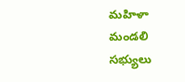మహిళా మండలి సభ్యులు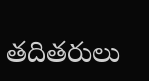తదితరులు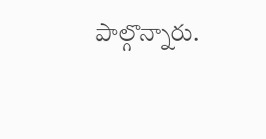పాల్గొన్నారు.